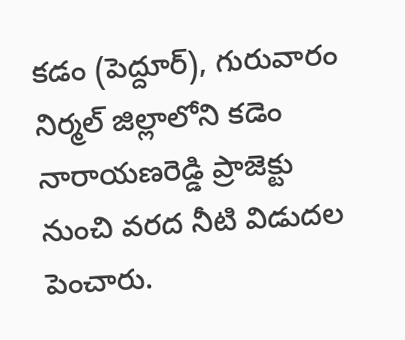కడం (పెద్దూర్), గురువారం
నిర్మల్ జిల్లాలోని కడెం నారాయణరెడ్డి ప్రాజెక్టు నుంచి వరద నీటి విడుదల పెంచారు.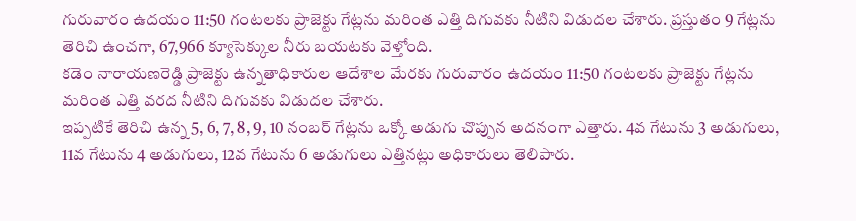గురువారం ఉదయం 11:50 గంటలకు ప్రాజెక్టు గేట్లను మరింత ఎత్తి దిగువకు నీటిని విడుదల చేశారు. ప్రస్తుతం 9 గేట్లను తెరిచి ఉంచగా, 67,966 క్యూసెక్కుల నీరు బయటకు వెళ్తోంది.
కడెం నారాయణరెడ్డి ప్రాజెక్టు ఉన్నతాధికారుల ఆదేశాల మేరకు గురువారం ఉదయం 11:50 గంటలకు ప్రాజెక్టు గేట్లను మరింత ఎత్తి వరద నీటిని దిగువకు విడుదల చేశారు.
ఇప్పటికే తెరిచి ఉన్న 5, 6, 7, 8, 9, 10 నంబర్ గేట్లను ఒక్కో అడుగు చొప్పున అదనంగా ఎత్తారు. 4వ గేటును 3 అడుగులు, 11వ గేటును 4 అడుగులు, 12వ గేటును 6 అడుగులు ఎత్తినట్లు అధికారులు తెలిపారు.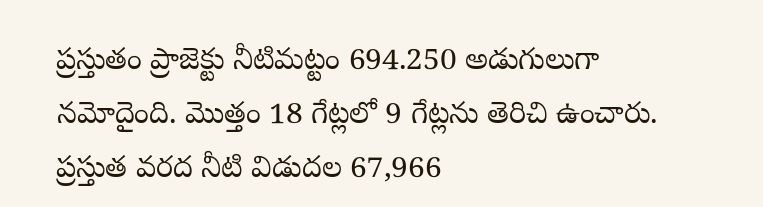ప్రస్తుతం ప్రాజెక్టు నీటిమట్టం 694.250 అడుగులుగా నమోదైంది. మొత్తం 18 గేట్లలో 9 గేట్లను తెరిచి ఉంచారు. ప్రస్తుత వరద నీటి విడుదల 67,966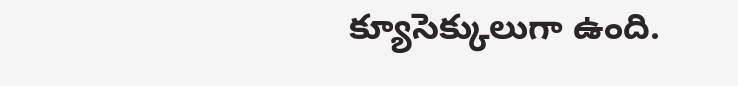క్యూసెక్కులుగా ఉంది.